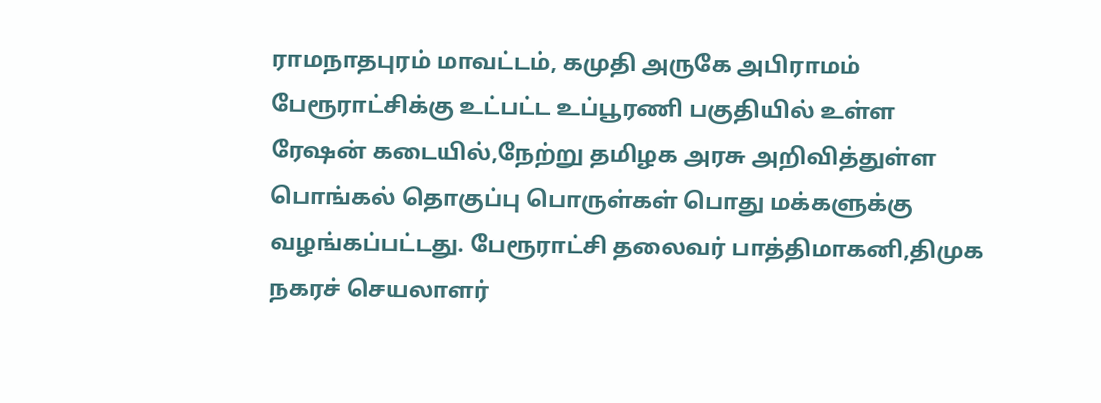ராமநாதபுரம் மாவட்டம், கமுதி அருகே அபிராமம் பேரூராட்சிக்கு உட்பட்ட உப்பூரணி பகுதியில் உள்ள ரேஷன் கடையில்,நேற்று தமிழக அரசு அறிவித்துள்ள பொங்கல் தொகுப்பு பொருள்கள் பொது மக்களுக்கு வழங்கப்பட்டது. பேரூராட்சி தலைவர் பாத்திமாகனி,திமுக நகரச் செயலாளர்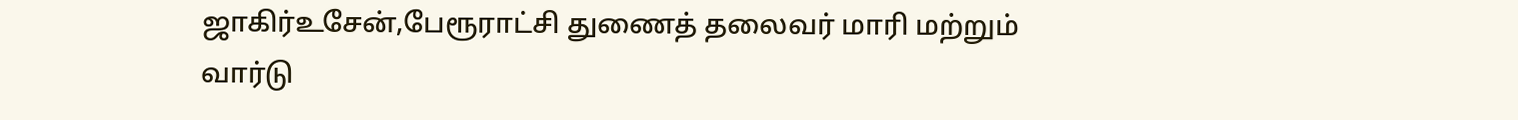ஜாகிர்உசேன்,பேரூராட்சி துணைத் தலைவர் மாரி மற்றும் வார்டு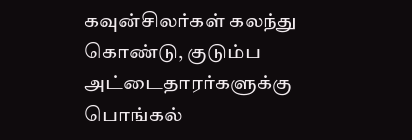கவுன்சிலர்கள் கலந்து கொண்டு, குடும்ப அட்டைதாரர்களுக்கு பொங்கல்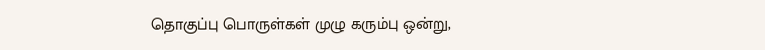தொகுப்பு பொருள்கள் முழு கரும்பு ஒன்று,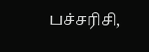பச்சரிசி,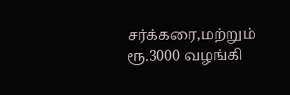சர்க்கரை,மற்றும் ரூ.3000 வழங்கி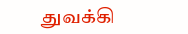துவக்கி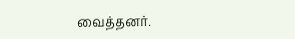வைத்தனர்.